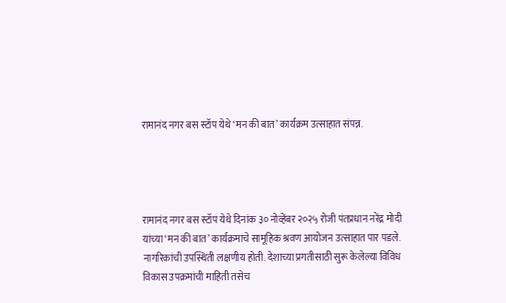रामानंद नगर बस स्टॉप येथे ‘मन की बात’ कार्यक्रम उत्साहात संपन्न.




रामानंद नगर बस स्टॉप येथे दिनांक ३० नोव्हेंबर २०२५ रोजी पंतप्रधान नरेंद्र मोदी यांच्या ‘मन की बात’ कार्यक्रमाचे सामूहिक श्रवण आयोजन उत्साहात पार पडले. नागरिकांची उपस्थिती लक्षणीय होती. देशाच्या प्रगतीसाठी सुरू केलेल्या विविध विकास उपक्रमांची माहिती तसेच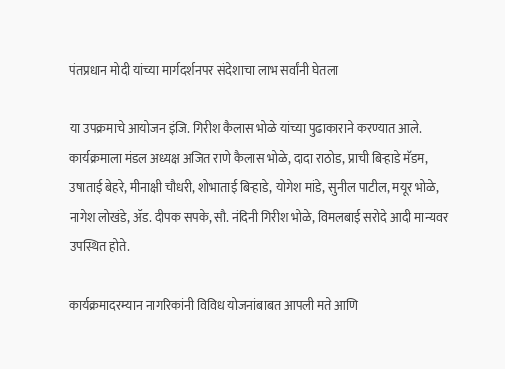पंतप्रधान मोदी यांच्या मार्गदर्शनपर संदेशाचा लाभ सर्वांनी घेतला

या उपक्रमाचे आयोजन इंजि. गिरीश कैलास भोळे यांच्या पुढाकाराने करण्यात आले. कार्यक्रमाला मंडल अध्यक्ष अजित राणे कैलास भोळे, दादा राठोड, प्राची बिऱ्हाडे मॅडम, उषाताई बेहरे, मीनाक्षी चौधरी, शोभाताई बिऱ्हाडे, योगेश मांडे, सुनील पाटील, मयूर भोळे, नागेश लोखंडे, ॲड. दीपक सपके, सौ. नंदिनी गिरीश भोळे, विमलबाई सरोदे आदी मान्यवर उपस्थित होते.

कार्यक्रमादरम्यान नागरिकांनी विविध योजनांबाबत आपली मते आणि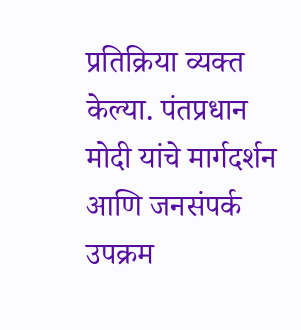प्रतिक्रिया व्यक्त केल्या. पंतप्रधान मोदी यांचे मार्गदर्शन आणि जनसंपर्क उपक्रम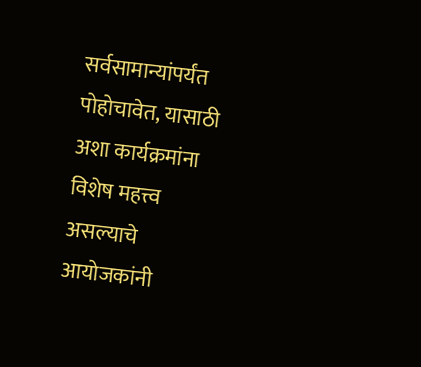सर्वसामान्यांपर्यंत पोहोचावेत, यासाठी अशा कार्यक्रमांना विशेष महत्त्व असल्याचे आयोजकांनी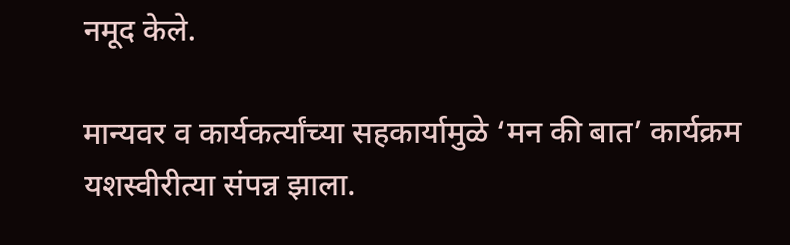नमूद केले.

मान्यवर व कार्यकर्त्यांच्या सहकार्यामुळे ‘मन की बात’ कार्यक्रम यशस्वीरीत्या संपन्न झाला.